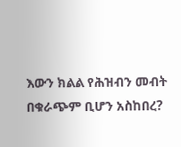እውን ክልል የሕዝብን መብት በቁራጭም ቢሆን አስከበረ?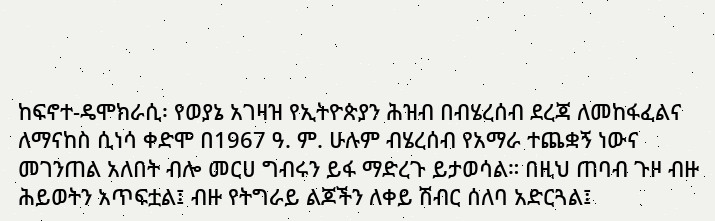ከፍኖተ-ዴሞክራሲ፡ የወያኔ አገዛዝ የኢትዮጵያን ሕዝብ በብሄረሰብ ደረጃ ለመከፋፈልና ለማናከስ ሲነሳ ቀድሞ በ1967 ዓ. ም. ሁሉም ብሄረሰብ የአማራ ተጨቋኝ ነውና መገንጠል አለበት ብሎ መርሀ ግብሩን ይፋ ማድረጉ ይታወሳል። በዚህ ጠባብ ጉዞ ብዙ ሕይወትን አጥፍቷል፤ ብዙ የትግራይ ልጆችን ለቀይ ሽብር ሰለባ አድርጓል፤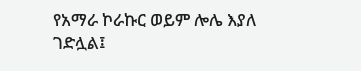የአማራ ኮራኩር ወይም ሎሌ እያለ ገድሏል፤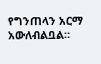የግንጠላን አርማ አውለብልቧል።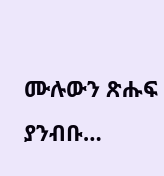ሙሉውን ጽሑፍ ያንብቡ…